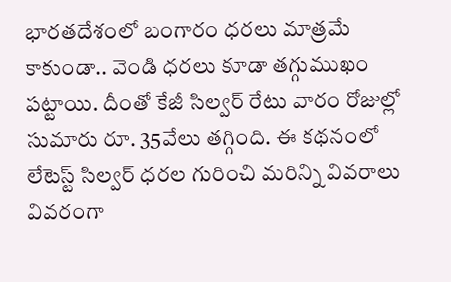భారతదేశంలో బంగారం ధరలు మాత్రమే కాకుండా.. వెండి ధరలు కూడా తగ్గుముఖం పట్టాయి. దీంతో కేజీ సిల్వర్ రేటు వారం రోజుల్లో సుమారు రూ. 35వేలు తగ్గింది. ఈ కథనంలో లేటెస్ట్ సిల్వర్ ధరల గురించి మరిన్ని వివరాలు వివరంగా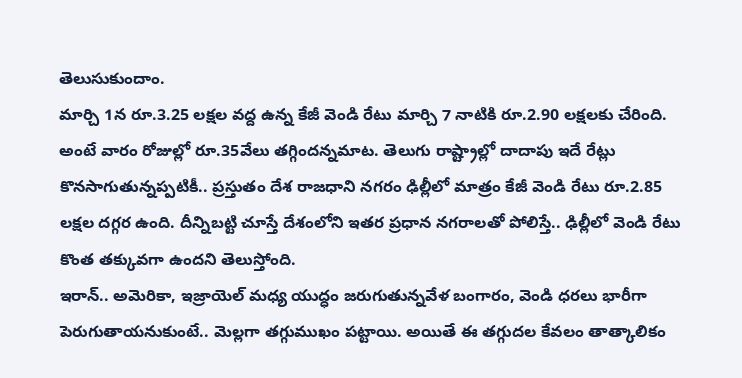తెలుసుకుందాం.
మార్చి 1న రూ.3.25 లక్షల వద్ద ఉన్న కేజీ వెండి రేటు మార్చి 7 నాటికి రూ.2.90 లక్షలకు చేరింది. అంటే వారం రోజుల్లో రూ.35వేలు తగ్గిందన్నమాట. తెలుగు రాష్ట్రాల్లో దాదాపు ఇదే రేట్లు కొనసాగుతున్నప్పటికీ.. ప్రస్తుతం దేశ రాజధాని నగరం ఢిల్లీలో మాత్రం కేజీ వెండి రేటు రూ.2.85 లక్షల దగ్గర ఉంది. దీన్నిబట్టి చూస్తే దేశంలోని ఇతర ప్రధాన నగరాలతో పోలిస్తే.. ఢిల్లీలో వెండి రేటు కొంత తక్కువగా ఉందని తెలుస్తోంది.
ఇరాన్.. అమెరికా, ఇజ్రాయెల్ మధ్య యుద్ధం జరుగుతున్నవేళ బంగారం, వెండి ధరలు భారీగా పెరుగుతాయనుకుంటే.. మెల్లగా తగ్గుముఖం పట్టాయి. అయితే ఈ తగ్గుదల కేవలం తాత్కాలికం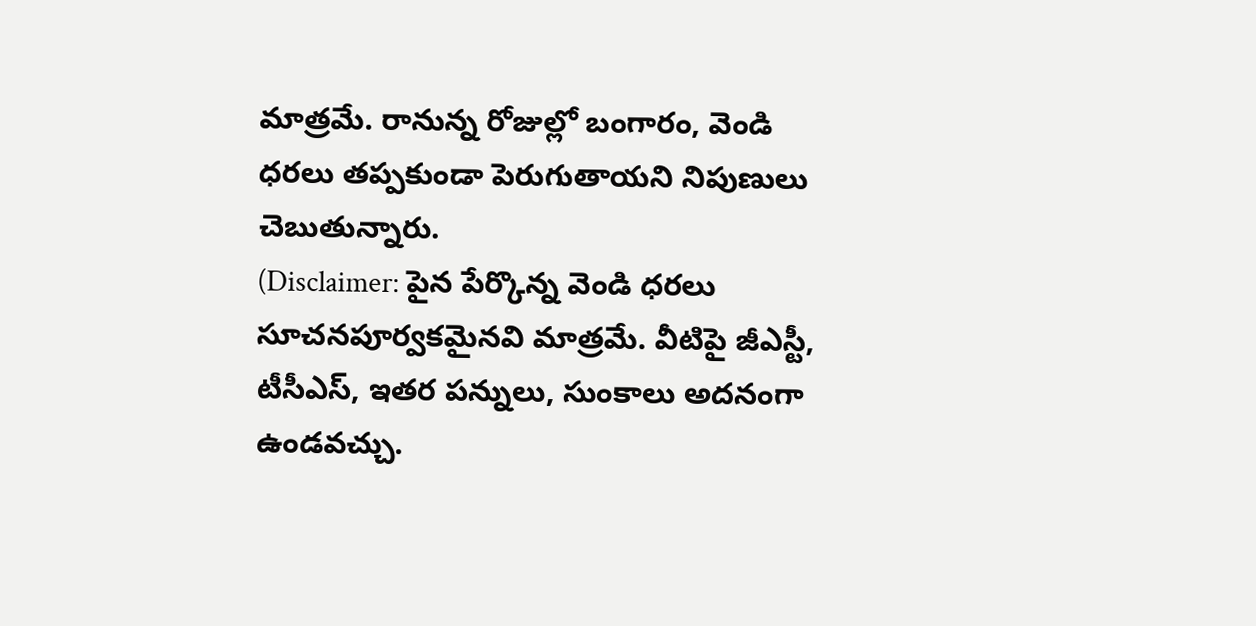మాత్రమే. రానున్న రోజుల్లో బంగారం, వెండి ధరలు తప్పకుండా పెరుగుతాయని నిపుణులు చెబుతున్నారు.
(Disclaimer: పైన పేర్కొన్న వెండి ధరలు సూచనపూర్వకమైనవి మాత్రమే. వీటిపై జీఎస్టీ, టీసీఎస్, ఇతర పన్నులు, సుంకాలు అదనంగా ఉండవచ్చు.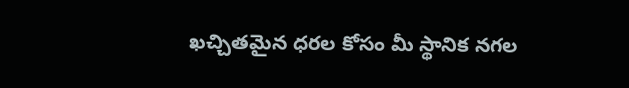ఖచ్చితమైన ధరల కోసం మీ స్థానిక నగల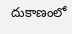దుకాణంలో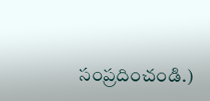సంప్రదించండి.)